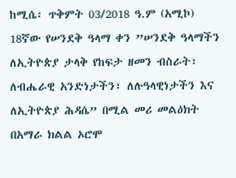ከሚሴ፡ ጥቅምት 03/2018 ዓ.ም (አሚኮ) 18ኛው የሠንደቅ ዓላማ ቀን ”ሠንደቅ ዓላማችን ለኢትዮጵያ ታላቅ የከፍታ ዘመን ብስራት፣ ለብሔራዊ አንድነታችን፣ ለሉዓላዊነታችን እና ለኢትዮጵያ ሕዳሴ” በሚል መሪ መልዕክት በአማራ ክልል ኦሮሞ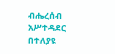ብሔረሰብ አሥተዳደር በተለያዩ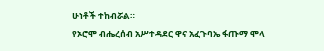ሁነቶች ተከብሯል።
የኦሮሞ ብሔረሰብ አሥተዳደር ዋና አፈጉባኤ ፋጡማ ሞላ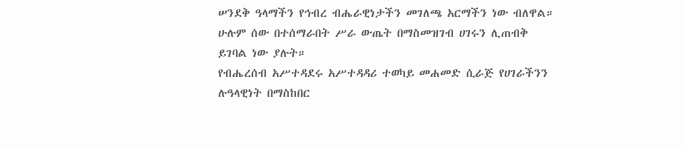ሠንደቅ ዓላማችን የኅብረ ብሔራዊነታችን መገለጫ አርማችን ነው ብለዋል።
ሁሉም ሰው በተሰማራበት ሥራ ውጤት በማስመዝገብ ሀገሩን ሊጠብቅ ይገባል ነው ያሉት።
የብሔረሰብ አሥተዳደሩ አሥተዳዳሪ ተወካይ መሐመድ ሲራጅ የሀገራችንን ሉዓላዊነት በማስከበር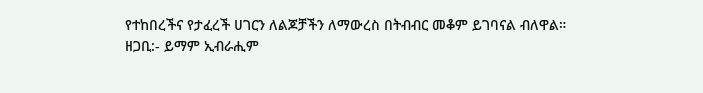የተከበረችና የታፈረች ሀገርን ለልጆቻችን ለማውረስ በትብብር መቆም ይገባናል ብለዋል።
ዘጋቢ:- ይማም ኢብራሒም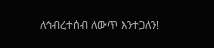ለኅብረተሰብ ለውጥ እንተጋለን!